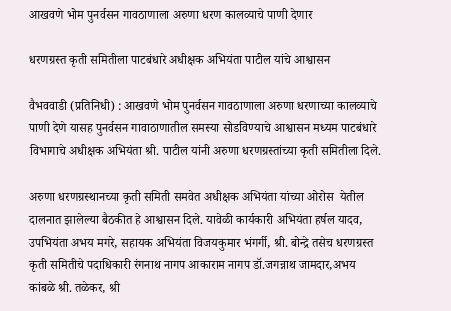आखवणे भोम पुनर्वसन गावठाणाला अरुणा धरण कालव्याचे पाणी देणार

धरणग्रस्त कृती समितीला पाटबंधारे अधीक्षक अभियंता पाटील यांचे आश्वासन

वैभववाडी (प्रतिनिधी) : आखवणे भोम पुनर्वसन गावठाणाला अरुणा धरणाच्या कालव्याचे पाणी देणे यासह पुनर्वसन गावाठाणातील समस्या सोडविण्याचे आश्वासन मध्यम पाटबंधारे विभागाचे अधीक्षक अभियंता श्री. पाटील यांनी अरुणा धरणग्रस्तांच्या कृती समितीला दिले.

अरुणा धरणग्रस्थानच्या कृती समिती समवेत अधीक्षक अभियंता यांच्या ओरोस  येतील दालनात झालेल्या बैठकीत हे आश्वासन दिले. यावेळी कार्यकारी अभियंता हर्षल यादव, उपभियंता अभय मगरे, सहायक अभियंता विजयकुमार भंगर्गी, श्री. बोन्द्रे तसेच धरणग्रस्त कृती समितीचे पदाधिकारी रंगनाथ नागप आकाराम नागप डॉ.जगन्नाथ जामदार,अभय कांबळे श्री. तळेकर, श्री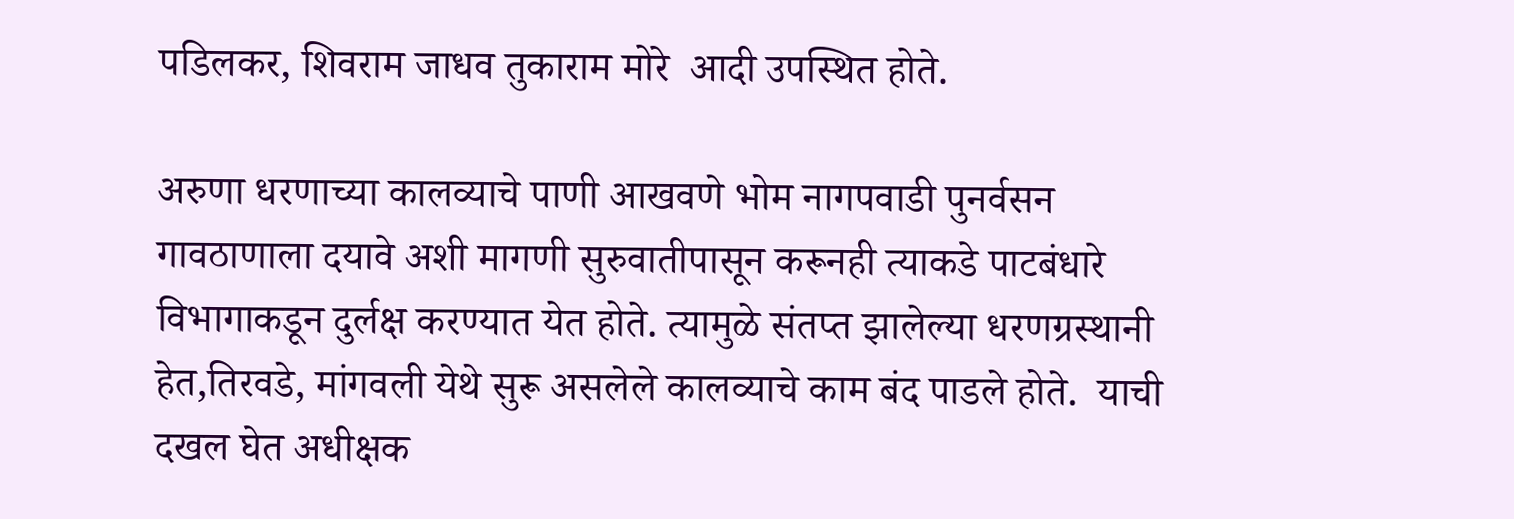पडिलकर, शिवराम जाधव तुकाराम मोरे  आदी उपस्थित होते.

अरुणा धरणाच्या कालव्याचे पाणी आखवणे भोम नागपवाडी पुनर्वसन गावठाणाला दयावे अशी मागणी सुरुवातीपासून करूनही त्याकडे पाटबंधारे विभागाकडून दुर्लक्ष करण्यात येत होते. त्यामुळे संतप्त झालेल्या धरणग्रस्थानी हेत,तिरवडे, मांगवली येथे सुरू असलेले कालव्याचे काम बंद पाडले होते.  याची दखल घेत अधीक्षक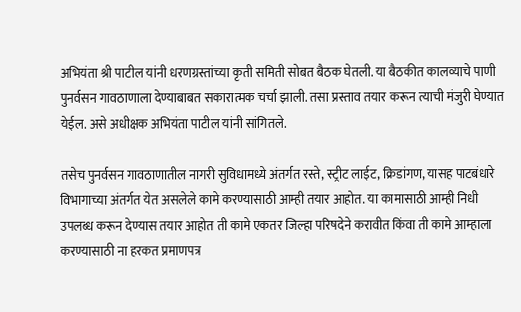अभियंता श्री पाटील यांनी धरणग्रस्तांच्या कृती समिती सोबत बैठक घेतली. या बैठकीत कालव्याचे पाणी पुनर्वसन गावठाणाला देण्याबाबत सकारात्मक चर्चा झाली. तसा प्रस्ताव तयार करून त्याची मंजुरी घेण्यात येईल. असे अधीक्षक अभियंता पाटील यांनी सांगितले.

तसेच पुनर्वसन गावठाणातील नागरी सुविधामध्ये अंतर्गत रस्ते, स्ट्रीट लाईट, क्रिडांगण, यासह पाटबंधारे विभागाच्या अंतर्गत येत असलेले कामे करण्यासाठी आम्ही तयार आहोत. या कामासाठी आम्ही निधी उपलब्ध करून देण्यास तयार आहोत ती कामे एकतर जिल्हा परिषदेने करावीत किंवा ती कामे आम्हाला करण्यासाठी ना हरकत प्रमाणपत्र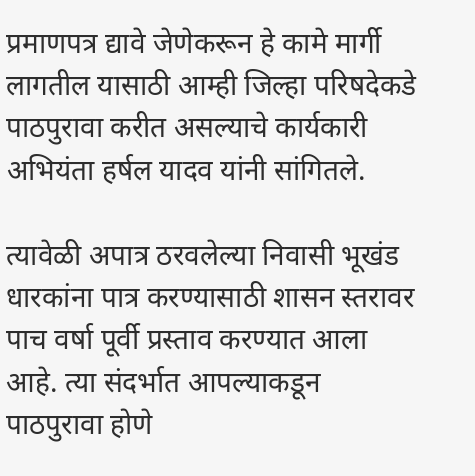प्रमाणपत्र द्यावे जेणेकरून हे कामे मार्गी लागतील यासाठी आम्ही जिल्हा परिषदेकडे पाठपुरावा करीत असल्याचे कार्यकारी अभियंता हर्षल यादव यांनी सांगितले.

त्यावेळी अपात्र ठरवलेल्या निवासी भूखंड धारकांना पात्र करण्यासाठी शासन स्तरावर पाच वर्षा पूर्वी प्रस्ताव करण्यात आला आहे. त्या संदर्भात आपल्याकडून पाठपुरावा होणे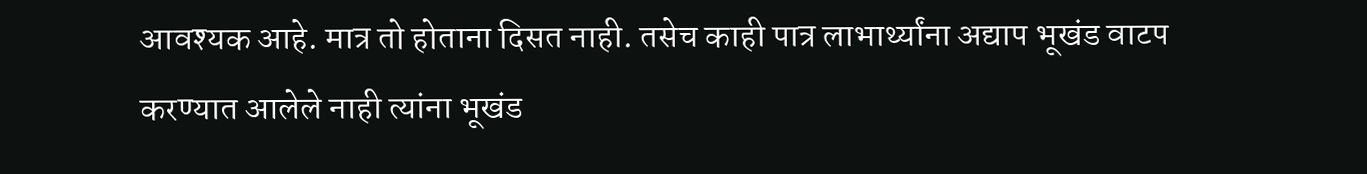आवश्यक आहे. मात्र तो होताना दिसत नाही. तसेच काही पात्र लाभार्थ्यांना अद्याप भूखंड वाटप करण्यात आलेले नाही त्यांना भूखंड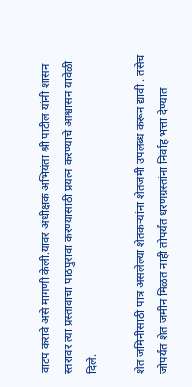वाटप करावे असे मागणी केली.यावर अधीक्षक अभियंता श्री पाटील यांनी शासन स्तरावर त्या प्रस्तावाचा पाठपुरावा करण्यासाठी प्रयत्न करण्याचे आश्वासन यावेळी दिले.

शेत जमिनीसाठी पात्र असलेल्या शेतकऱ्यांना शेतजमी उपलब्ध करून द्यावी . तसेच जोपर्यंत शेत जमीन मिळत नाही तोपर्यंत धरणग्रस्तांना निर्वाह भत्ता देण्यात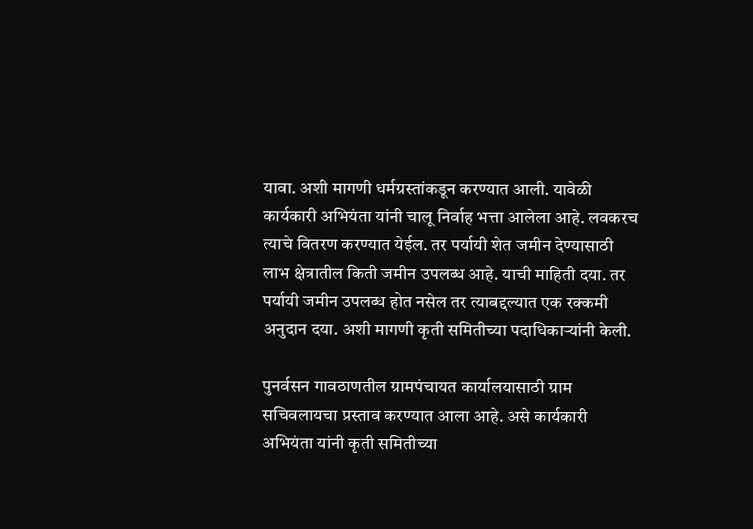यावा. अशी मागणी धर्मग्रस्तांकडून करण्यात आली. यावेळी कार्यकारी अभियंता यांनी चालू निर्वाह भत्ता आलेला आहे. लवकरच त्याचे वितरण करण्यात येईल. तर पर्यायी शेत जमीन देण्यासाठी लाभ क्षेत्रातील किती जमीन उपलब्ध आहे. याची माहिती दया. तर पर्यायी जमीन उपलब्ध होत नसेल तर त्याबद्दल्यात एक रक्कमी अनुदान दया. अशी मागणी कृती समितीच्या पदाधिकाऱ्यांनी केली.

पुनर्वसन गावठाणतील ग्रामपंचायत कार्यालयासाठी ग्राम सचिवलायचा प्रस्ताव करण्यात आला आहे. असे कार्यकारी अभियंता यांनी कृती समितीच्या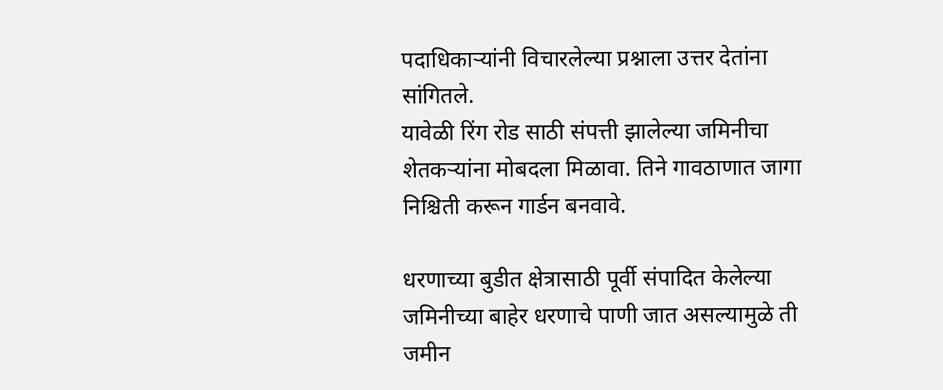पदाधिकाऱ्यांनी विचारलेल्या प्रश्नाला उत्तर देतांना सांगितले.
यावेळी रिंग रोड साठी संपत्ती झालेल्या जमिनीचा शेतकऱ्यांना मोबदला मिळावा. तिने गावठाणात जागा निश्चिती करून गार्डन बनवावे.

धरणाच्या बुडीत क्षेत्रासाठी पूर्वी संपादित केलेल्या जमिनीच्या बाहेर धरणाचे पाणी जात असल्यामुळे ती जमीन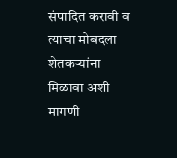संपादित करावी व त्याचा मोबदला शेतकऱ्यांना मिळावा अशी मागणी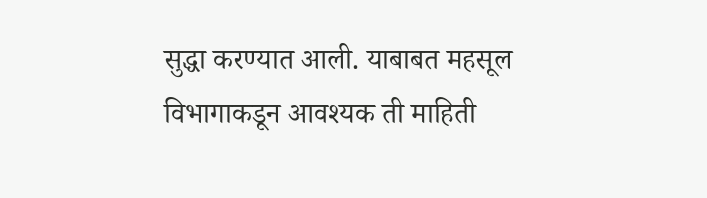सुद्धा करण्यात आली. याबाबत महसूल विभागाकडून आवश्यक ती माहिती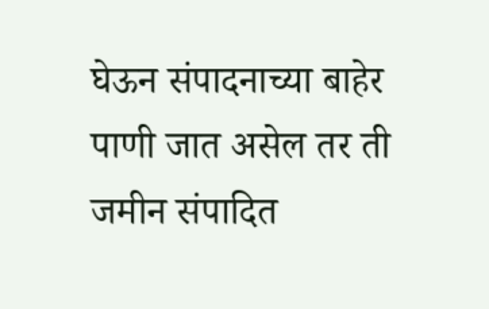घेऊन संपादनाच्या बाहेर पाणी जात असेल तर ती जमीन संपादित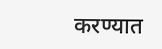करण्यात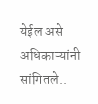येईल असे अधिकाऱ्यांनी सांगितले..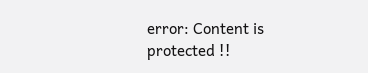error: Content is protected !!